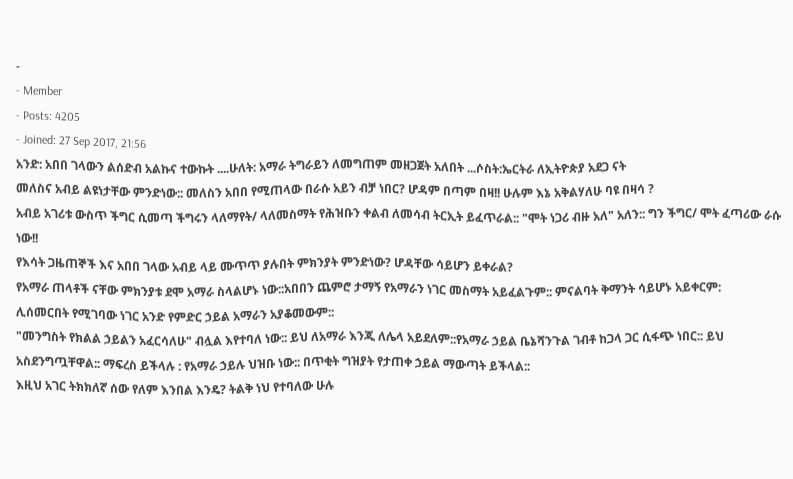-
- Member
- Posts: 4205
- Joined: 27 Sep 2017, 21:56
አንድ: አበበ ገላውን ልሰድብ አልኩና ተውኩት ....ሁለት: አማራ ትግራይን ለመግጠም መዘጋጀት አለበት ...ሶስት:ኤርትራ ለኢትዮጵያ አደጋ ናት
መለስና አብይ ልዩነታቸው ምንድነው:: መለስን አበበ የሚጠላው በራሱ አይን ብቻ ነበር? ሆዳም በጣም በዛ!! ሁሉም እኔ አቅልሃለሁ ባዩ በዛሳ ?
አብይ አገሪቱ ውስጥ ችግር ሲመጣ ችግሩን ላለማየት/ ላለመስማት የሕዝቡን ቀልብ ለመሳብ ትርኢት ይፈጥራል:: "ሞት ነጋሪ ብዙ አለ" አለን:: ግን ችግር/ ሞት ፈጣሪው ራሱ ነው!!
የእሳት ጋዜጠኞች እና አበበ ገላው አብይ ላይ ሙጥጥ ያሉበት ምክንያት ምንድነው? ሆዳቸው ሳይሆን ይቀራል?
የአማራ ጠላቶች ናቸው ምክንያቱ ደሞ አማራ ስላልሆኑ ነው::አበበን ጨምሮ ታማኝ የአማራን ነገር መስማት አይፈልጉም:: ምናልባት ቅማንት ሳይሆኑ አይቀርም:
ሊሰመርበት የሚገባው ነገር አንድ የምድር ኃይል አማራን አያቆመውም::
"መንግስት የክልል ኃይልን አፈርሳለሁ" ብሏል እየተባለ ነው:: ይህ ለአማራ እንጂ ለሌላ አይደለም::የአማራ ኃይል ቤኔሻንጉል ገብቶ ከጋላ ጋር ሲፋጭ ነበር:: ይህ አስደንግጧቸዋል:: ማፍረስ ይችላሉ : የአማራ ኃይሉ ህዝቡ ነው:: በጥቂት ግዝያት የታጠቀ ኃይል ማውጣት ይችላል::
እዚህ አገር ትክክለኛ ሰው የለም እንበል እንዴ? ትልቅ ነህ የተባለው ሁሉ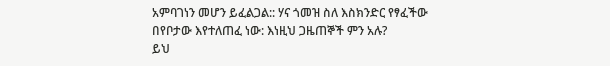አምባገነን መሆን ይፈልጋል:: ሃና ጎመዝ ስለ እስክንድር የፃፈችው በየቦታው እየተለጠፈ ነው: እነዚህ ጋዜጠኞች ምን አሉ?
ይህ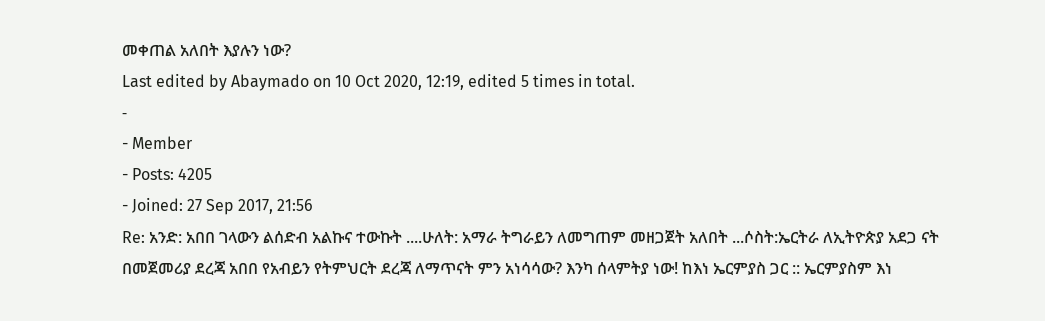መቀጠል አለበት እያሉን ነው?
Last edited by Abaymado on 10 Oct 2020, 12:19, edited 5 times in total.
-
- Member
- Posts: 4205
- Joined: 27 Sep 2017, 21:56
Re: አንድ: አበበ ገላውን ልሰድብ አልኩና ተውኩት ....ሁለት: አማራ ትግራይን ለመግጠም መዘጋጀት አለበት ...ሶስት:ኤርትራ ለኢትዮጵያ አደጋ ናት
በመጀመሪያ ደረጃ አበበ የአብይን የትምህርት ደረጃ ለማጥናት ምን አነሳሳው? እንካ ሰላምትያ ነው! ከእነ ኤርምያስ ጋር :: ኤርምያስም እነ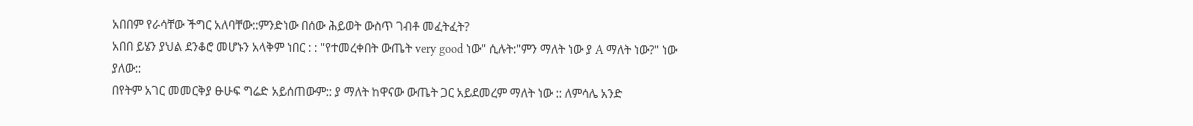አበበም የራሳቸው ችግር አለባቸው::ምንድነው በሰው ሕይወት ውስጥ ገብቶ መፈትፈት?
አበበ ይሄን ያህል ደንቆሮ መሆኑን አላቅም ነበር : : "የተመረቀበት ውጤት very good ነው" ሲሉት:"ምን ማለት ነው ያ A ማለት ነው?" ነው ያለው::
በየትም አገር መመርቅያ ፁሁፍ ግሬድ አይሰጠውም:: ያ ማለት ከዋናው ውጤት ጋር አይደመረም ማለት ነው :: ለምሳሌ አንድ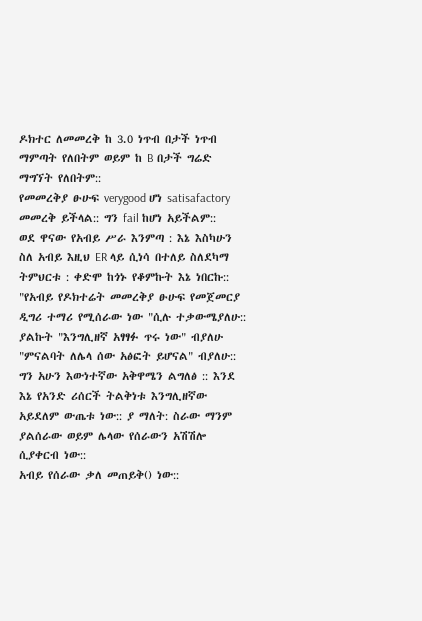ዶክተር ለመመረቅ ከ 3.0 ነጥብ በታች ነጥብ ማምጣት የለበትም ወይም ከ B በታች ግሬድ ማግኘት የለበትም::
የመመረቅያ ፁሁፍ verygood ሆነ satisafactory መመረቅ ይችላል:: ግን fail ከሆነ አይችልም::
ወደ ዋናው የአብይ ሥራ እንምጣ : እኔ እስካሁን ስለ አብይ እዚህ ER ላይ ሲነሳ በተለይ ስለደካማ ትምህርቱ : ቀድሞ ከጎኑ የቆምኩት እኔ ነበርኩ::
"የአብይ የዶክተሬት መመረቅያ ፁሁፍ የመጀመርያ ዲግሪ ተማሪ የሚሰራው ነው "ሲሉ ተቃውሜያለሁ::
ያልኩት "እንግሊዘኛ አፃፃፉ ጥሩ ነው" ብያለሁ "ምናልባት ለሌላ ሰው አፅፎት ይሆናል" ብያለሁ::
ግን አሁን እውነተኛው አቅዋሜን ልግለፅ :: እንደ እኔ የአንድ ሪሰርች ትልቅነቱ እንግሊዘኛው አይደለም ውጤቱ ነው:: ያ ማለት: ስራው ማንም ያልሰራው ወይም ሌላው የሰራውን አሽሽሎ ሲያቀርብ ነው::
አብይ የሰራው ቃለ መጠይቅ() ነው::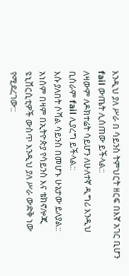እንዲህ ያለ ሥራ በ ሳይንስ ትምህርት ዘርፍ በእኛ አገር ቢሆን fail ውጤት ሊሰጠው ይችላል::
ለዛውም ለዶክተሬት ሳይሆን ለሁለተኛ ዲግሪ እንዲህ ቢሰራም fail ሊያረግ ይችላል::
እሱ ያለበት ሶሻል ሳይንስ በመሆኑ ሁኔታው ይለያል::
አነሰም በዛም በኢትዮጵያ የሳይንስ እና ቴክኖሎጂ ዩኒቨርሲቲዎች ውስጥ እንዲህ ያለ ሥራ ውድቅ ነው የሚደረገው::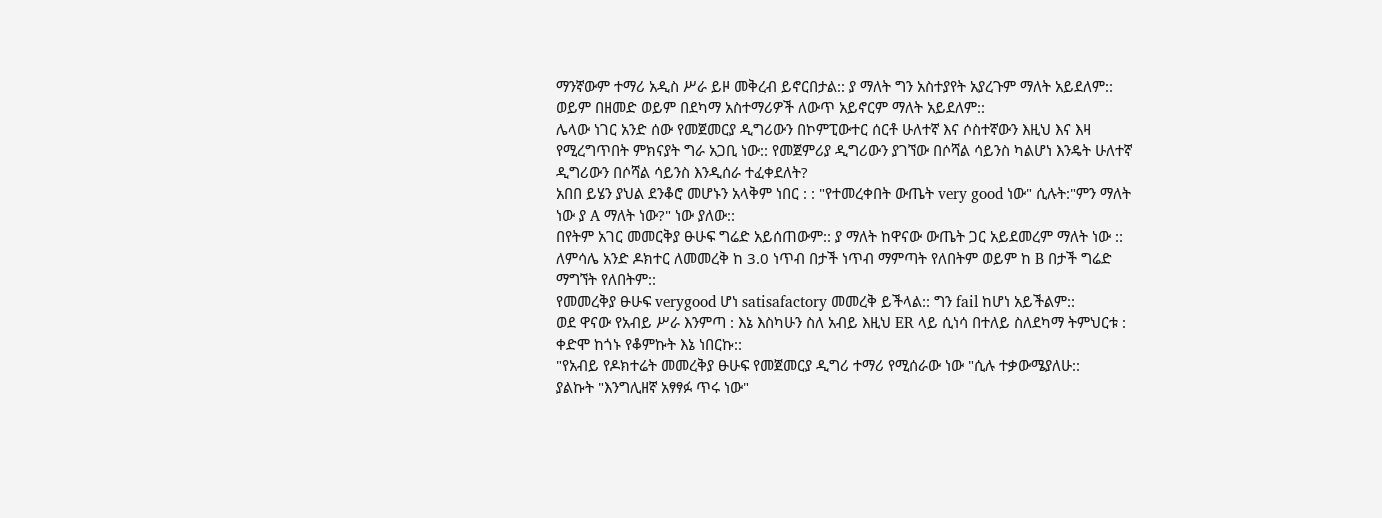ማንኛውም ተማሪ አዲስ ሥራ ይዞ መቅረብ ይኖርበታል:: ያ ማለት ግን አስተያየት አያረጉም ማለት አይደለም::
ወይም በዘመድ ወይም በደካማ አስተማሪዎች ለውጥ አይኖርም ማለት አይደለም::
ሌላው ነገር አንድ ሰው የመጀመርያ ዲግሪውን በኮምፒውተር ሰርቶ ሁለተኛ እና ሶስተኛውን እዚህ እና እዛ የሚረግጥበት ምክናያት ግራ አጋቢ ነው:: የመጀምሪያ ዲግሪውን ያገኘው በሶሻል ሳይንስ ካልሆነ እንዴት ሁለተኛ ዲግሪውን በሶሻል ሳይንስ እንዲሰራ ተፈቀደለት?
አበበ ይሄን ያህል ደንቆሮ መሆኑን አላቅም ነበር : : "የተመረቀበት ውጤት very good ነው" ሲሉት:"ምን ማለት ነው ያ A ማለት ነው?" ነው ያለው::
በየትም አገር መመርቅያ ፁሁፍ ግሬድ አይሰጠውም:: ያ ማለት ከዋናው ውጤት ጋር አይደመረም ማለት ነው :: ለምሳሌ አንድ ዶክተር ለመመረቅ ከ 3.0 ነጥብ በታች ነጥብ ማምጣት የለበትም ወይም ከ B በታች ግሬድ ማግኘት የለበትም::
የመመረቅያ ፁሁፍ verygood ሆነ satisafactory መመረቅ ይችላል:: ግን fail ከሆነ አይችልም::
ወደ ዋናው የአብይ ሥራ እንምጣ : እኔ እስካሁን ስለ አብይ እዚህ ER ላይ ሲነሳ በተለይ ስለደካማ ትምህርቱ : ቀድሞ ከጎኑ የቆምኩት እኔ ነበርኩ::
"የአብይ የዶክተሬት መመረቅያ ፁሁፍ የመጀመርያ ዲግሪ ተማሪ የሚሰራው ነው "ሲሉ ተቃውሜያለሁ::
ያልኩት "እንግሊዘኛ አፃፃፉ ጥሩ ነው"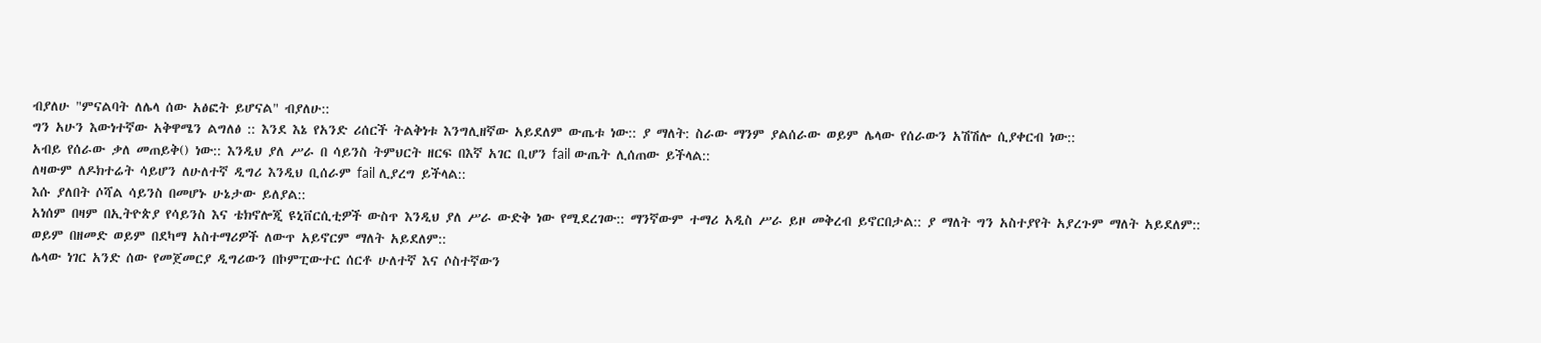ብያለሁ "ምናልባት ለሌላ ሰው አፅፎት ይሆናል" ብያለሁ::
ግን አሁን እውነተኛው አቅዋሜን ልግለፅ :: እንደ እኔ የአንድ ሪሰርች ትልቅነቱ እንግሊዘኛው አይደለም ውጤቱ ነው:: ያ ማለት: ስራው ማንም ያልሰራው ወይም ሌላው የሰራውን አሽሽሎ ሲያቀርብ ነው::
አብይ የሰራው ቃለ መጠይቅ() ነው:: እንዲህ ያለ ሥራ በ ሳይንስ ትምህርት ዘርፍ በእኛ አገር ቢሆን fail ውጤት ሊሰጠው ይችላል::
ለዛውም ለዶክተሬት ሳይሆን ለሁለተኛ ዲግሪ እንዲህ ቢሰራም fail ሊያረግ ይችላል::
እሱ ያለበት ሶሻል ሳይንስ በመሆኑ ሁኔታው ይለያል::
አነሰም በዛም በኢትዮጵያ የሳይንስ እና ቴክኖሎጂ ዩኒቨርሲቲዎች ውስጥ እንዲህ ያለ ሥራ ውድቅ ነው የሚደረገው:: ማንኛውም ተማሪ አዲስ ሥራ ይዞ መቅረብ ይኖርበታል:: ያ ማለት ግን አስተያየት አያረጉም ማለት አይደለም::
ወይም በዘመድ ወይም በደካማ አስተማሪዎች ለውጥ አይኖርም ማለት አይደለም::
ሌላው ነገር አንድ ሰው የመጀመርያ ዲግሪውን በኮምፒውተር ሰርቶ ሁለተኛ እና ሶስተኛውን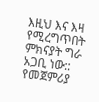እዚህ እና እዛ የሚረግጥበት ምክናያት ግራ አጋቢ ነው:: የመጀምሪያ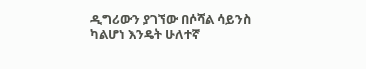ዲግሪውን ያገኘው በሶሻል ሳይንስ ካልሆነ እንዴት ሁለተኛ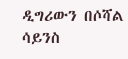ዲግሪውን በሶሻል ሳይንስ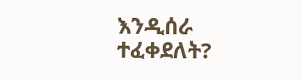እንዲሰራ ተፈቀደለት?